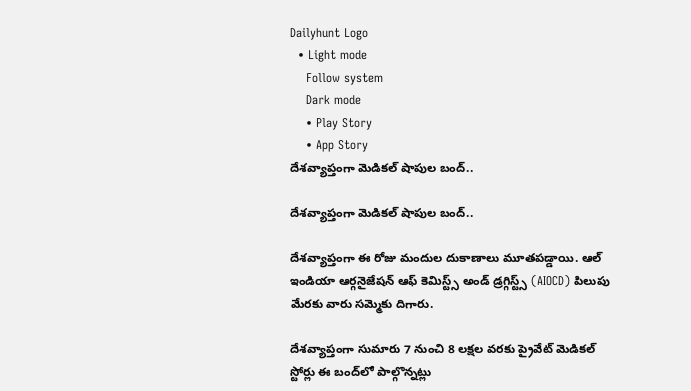Dailyhunt Logo
  • Light mode
    Follow system
    Dark mode
    • Play Story
    • App Story
దేశవ్యాప్తంగా మెడికల్ షాపుల బంద్..

దేశవ్యాప్తంగా మెడికల్ షాపుల బంద్..

దేశవ్యాప్తంగా ఈ రోజు మందుల దుకాణాలు మూతపడ్డాయి. ఆల్ ఇండియా ఆర్గనైజేషన్ ఆఫ్ కెమిస్ట్స్ అండ్ డ్రగ్గిస్ట్స్ (AIOCD) పిలుపు మేరకు వారు సమ్మెకు దిగారు.

దేశవ్యాప్తంగా సుమారు 7 నుంచి 8 లక్షల వరకు ప్రైవేట్ మెడికల్ స్టోర్లు ఈ బంద్‌లో పాల్గొన్నట్లు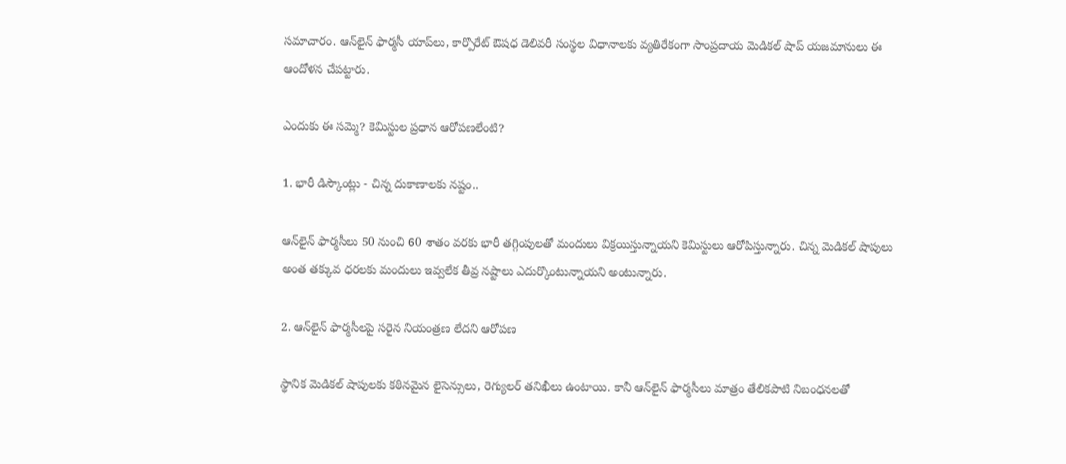సమాచారం. ఆన్‌లైన్ ఫార్మసీ యాప్‌లు, కార్పొరేట్ ఔషధ డెలివరీ సంస్థల విధానాలకు వ్యతిరేకంగా సాంప్రదాయ మెడికల్ షాప్ యజమానులు ఈ ఆందోళన చేపట్టారు.

ఎందుకు ఈ సమ్మె? కెమిస్టుల ప్రధాన ఆరోపణలేంటి?

1. భారీ డిస్కౌంట్లు - చిన్న దుకాణాలకు నష్టం..

ఆన్‌లైన్ ఫార్మసీలు 50 నుంచి 60 శాతం వరకు భారీ తగ్గింపులతో మందులు విక్రయిస్తున్నాయని కెమిస్టులు ఆరోపిస్తున్నారు. చిన్న మెడికల్ షాపులు అంత తక్కువ ధరలకు మందులు ఇవ్వలేక తీవ్ర నష్టాలు ఎదుర్కొంటున్నాయని అంటున్నారు.

2. ఆన్‌లైన్ ఫార్మసీలపై సరైన నియంత్రణ లేదని ఆరోపణ

స్థానిక మెడికల్ షాపులకు కఠినమైన లైసెన్సులు, రెగ్యులర్ తనిఖీలు ఉంటాయి. కానీ ఆన్‌లైన్ ఫార్మసీలు మాత్రం తేలికపాటి నిబంధనలతో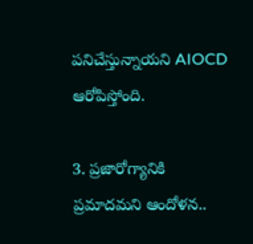పనిచేస్తున్నాయని AIOCD ఆరోపిస్తోంది.

3. ప్రజారోగ్యానికి ప్రమాదమని ఆందోళన..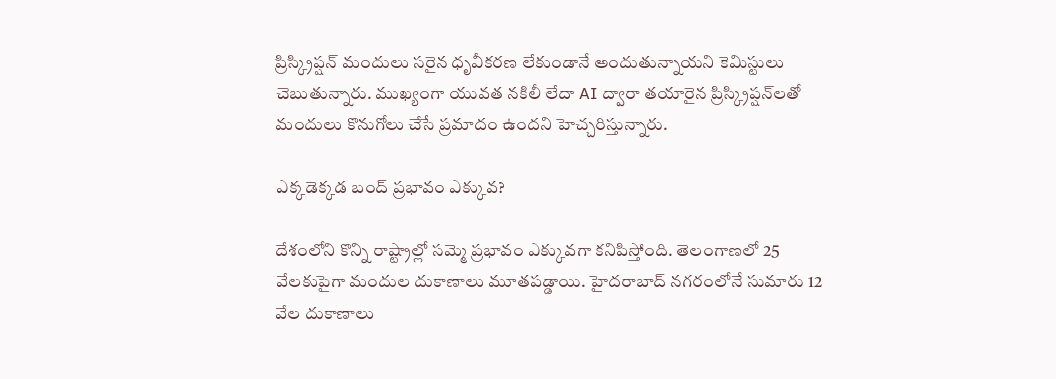ప్రిస్క్రిప్షన్ మందులు సరైన ధృవీకరణ లేకుండానే అందుతున్నాయని కెమిస్టులు చెబుతున్నారు. ముఖ్యంగా యువత నకిలీ లేదా AI ద్వారా తయారైన ప్రిస్క్రిప్షన్‌లతో మందులు కొనుగోలు చేసే ప్రమాదం ఉందని హెచ్చరిస్తున్నారు.

ఎక్కడెక్కడ బంద్ ప్రభావం ఎక్కువ?

దేశంలోని కొన్ని రాష్ట్రాల్లో సమ్మె ప్రభావం ఎక్కువగా కనిపిస్తోంది. తెలంగాణలో 25 వేలకుపైగా మందుల దుకాణాలు మూతపడ్డాయి. హైదరాబాద్ నగరంలోనే సుమారు 12 వేల దుకాణాలు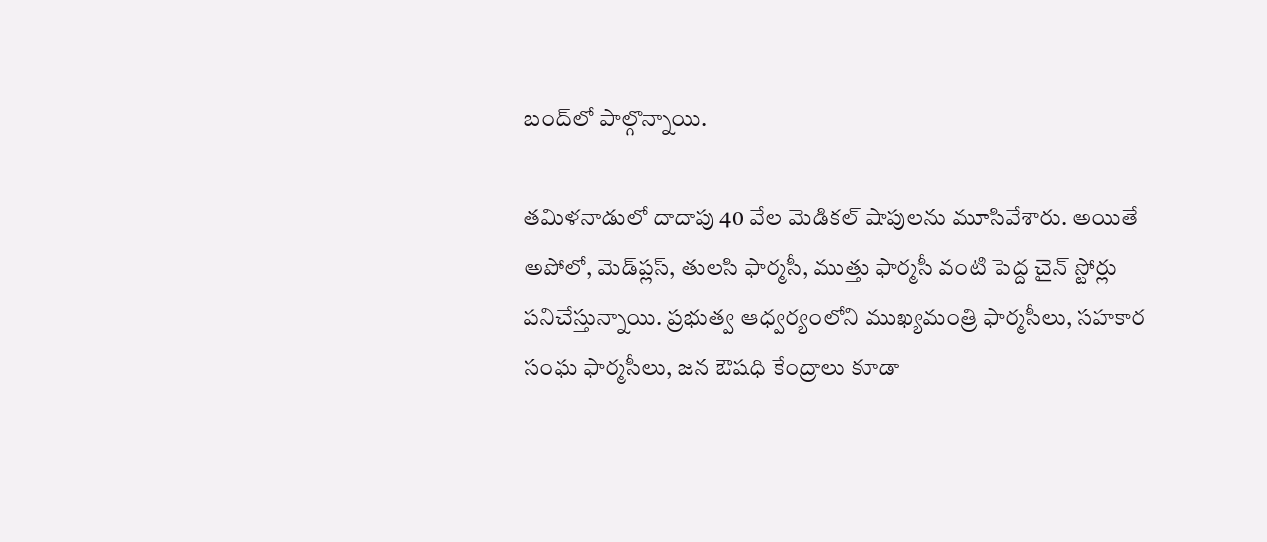బంద్‌లో పాల్గొన్నాయి.

తమిళనాడులో దాదాపు 40 వేల మెడికల్ షాపులను మూసివేశారు. అయితే అపోలో, మెడ్‌ప్లస్, తులసి ఫార్మసీ, ముత్తు ఫార్మసీ వంటి పెద్ద చైన్ స్టోర్లు పనిచేస్తున్నాయి. ప్రభుత్వ ఆధ్వర్యంలోని ముఖ్యమంత్రి ఫార్మసీలు, సహకార సంఘ ఫార్మసీలు, జన ఔషధి కేంద్రాలు కూడా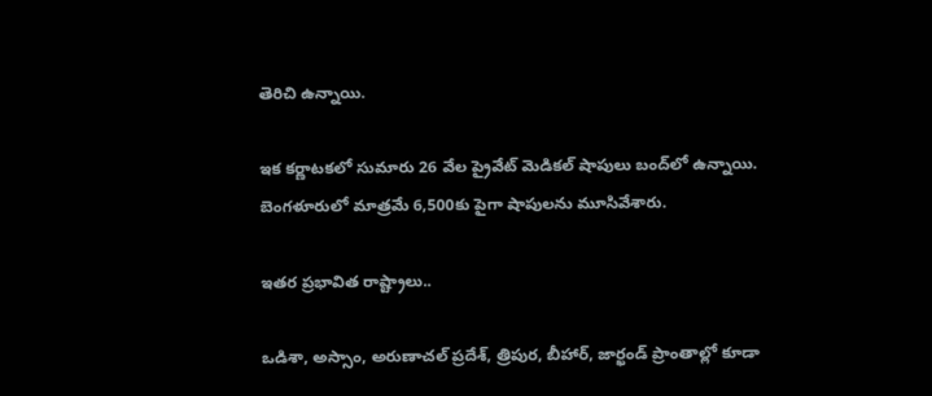తెరిచి ఉన్నాయి.

ఇక కర్ణాటకలో సుమారు 26 వేల ప్రైవేట్ మెడికల్ షాపులు బంద్‌లో ఉన్నాయి. బెంగళూరులో మాత్రమే 6,500కు పైగా షాపులను మూసివేశారు.

ఇతర ప్రభావిత రాష్ట్రాలు..

ఒడిశా, అస్సాం, అరుణాచల్ ప్రదేశ్, త్రిపుర, బీహార్, జార్ఖండ్ ప్రాంతాల్లో కూడా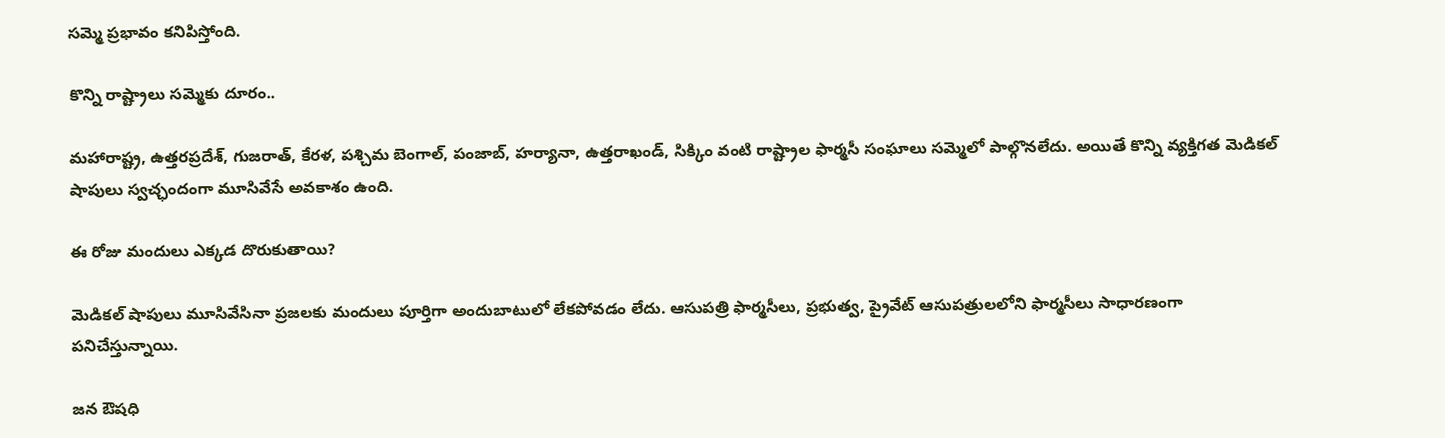సమ్మె ప్రభావం కనిపిస్తోంది.

కొన్ని రాష్ట్రాలు సమ్మెకు దూరం..

మహారాష్ట్ర, ఉత్తరప్రదేశ్, గుజరాత్, కేరళ, పశ్చిమ బెంగాల్, పంజాబ్, హర్యానా, ఉత్తరాఖండ్, సిక్కిం వంటి రాష్ట్రాల ఫార్మసీ సంఘాలు సమ్మెలో పాల్గొనలేదు. అయితే కొన్ని వ్యక్తిగత మెడికల్ షాపులు స్వచ్ఛందంగా మూసివేసే అవకాశం ఉంది.

ఈ రోజు మందులు ఎక్కడ దొరుకుతాయి?

మెడికల్ షాపులు మూసివేసినా ప్రజలకు మందులు పూర్తిగా అందుబాటులో లేకపోవడం లేదు. ఆసుపత్రి ఫార్మసీలు, ప్రభుత్వ, ప్రైవేట్ ఆసుపత్రులలోని ఫార్మసీలు సాధారణంగా పనిచేస్తున్నాయి.

జన ఔషధి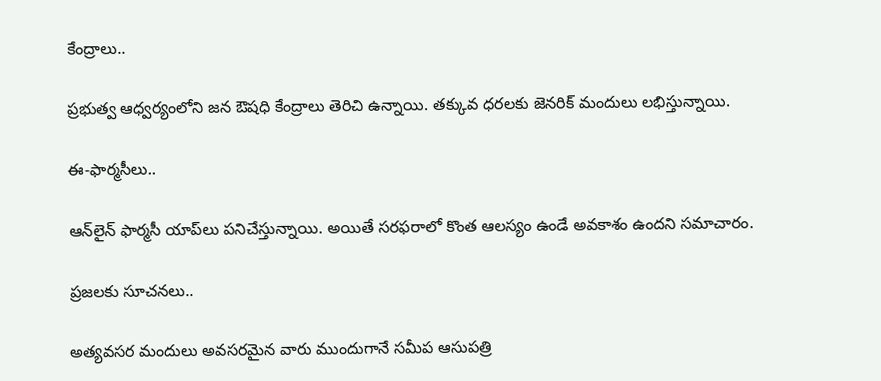కేంద్రాలు..

ప్రభుత్వ ఆధ్వర్యంలోని జన ఔషధి కేంద్రాలు తెరిచి ఉన్నాయి. తక్కువ ధరలకు జెనరిక్ మందులు లభిస్తున్నాయి.

ఈ-ఫార్మసీలు..

ఆన్‌లైన్ ఫార్మసీ యాప్‌లు పనిచేస్తున్నాయి. అయితే సరఫరాలో కొంత ఆలస్యం ఉండే అవకాశం ఉందని సమాచారం.

ప్రజలకు సూచనలు..

అత్యవసర మందులు అవసరమైన వారు ముందుగానే సమీప ఆసుపత్రి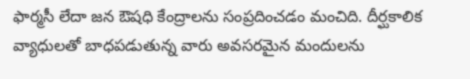ఫార్మసీ లేదా జన ఔషధి కేంద్రాలను సంప్రదించడం మంచిది. దీర్ఘకాలిక వ్యాధులతో బాధపడుతున్న వారు అవసరమైన మందులను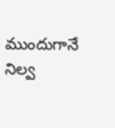ముందుగానే నిల్వ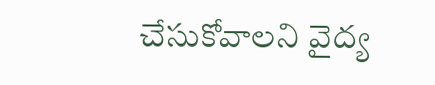చేసుకోవాలని వైద్య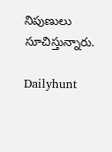నిపుణులు సూచిస్తున్నారు.

Dailyhunt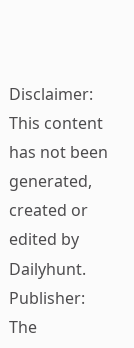Disclaimer: This content has not been generated, created or edited by Dailyhunt. Publisher: The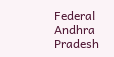Federal Andhra Pradesh